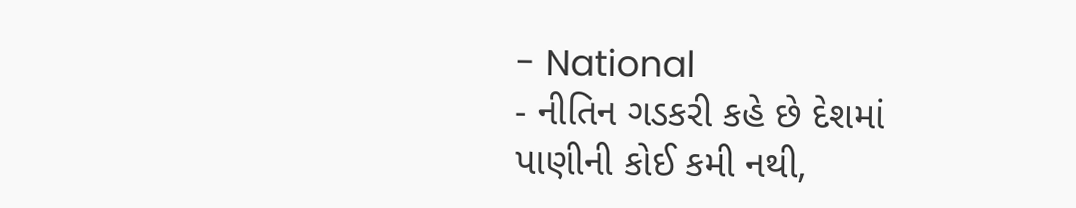- National
- નીતિન ગડકરી કહે છે દેશમાં પાણીની કોઈ કમી નથી,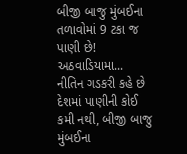બીજી બાજુ મુંબઈના તળાવોમાં 9 ટકા જ પાણી છે! અઠવાડિયામા...
નીતિન ગડકરી કહે છે દેશમાં પાણીની કોઈ કમી નથી, બીજી બાજુ મુંબઈના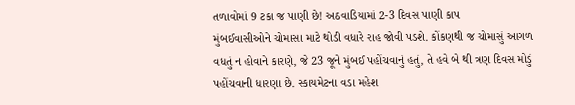તળાવોમાં 9 ટકા જ પાણી છે! અઠવાડિયામાં 2-3 દિવસ પાણી કાપ
મુંબઈવાસીઓને ચોમાસા માટે થોડી વધારે રાહ જોવી પડશે. કોંકણથી જ ચોમાસું આગળ વધતું ન હોવાને કારણે, જે 23 જૂને મુંબઈ પહોંચવાનું હતું, તે હવે બે થી ત્રણ દિવસ મોડું પહોંચવાની ધારણા છે. સ્કાયમેટના વડા મહેશ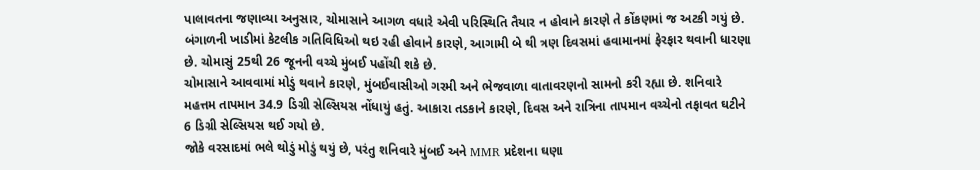પાલાવતના જણાવ્યા અનુસાર, ચોમાસાને આગળ વધારે એવી પરિસ્થિતિ તૈયાર ન હોવાને કારણે તે કોંકણમાં જ અટકી ગયું છે. બંગાળની ખાડીમાં કેટલીક ગતિવિધિઓ થઇ રહી હોવાને કારણે, આગામી બે થી ત્રણ દિવસમાં હવામાનમાં ફેરફાર થવાની ધારણા છે. ચોમાસું 25થી 26 જૂનની વચ્ચે મુંબઈ પહોંચી શકે છે.
ચોમાસાને આવવામાં મોડું થવાને કારણે, મુંબઈવાસીઓ ગરમી અને ભેજવાળા વાતાવરણનો સામનો કરી રહ્યા છે. શનિવારે મહત્તમ તાપમાન 34.9 ડિગ્રી સેલ્સિયસ નોંધાયું હતું. આકારા તડકાને કારણે, દિવસ અને રાત્રિના તાપમાન વચ્ચેનો તફાવત ઘટીને 6 ડિગ્રી સેલ્સિયસ થઈ ગયો છે.
જોકે વરસાદમાં ભલે થોડું મોડું થયું છે, પરંતુ શનિવારે મુંબઈ અને MMR પ્રદેશના ઘણા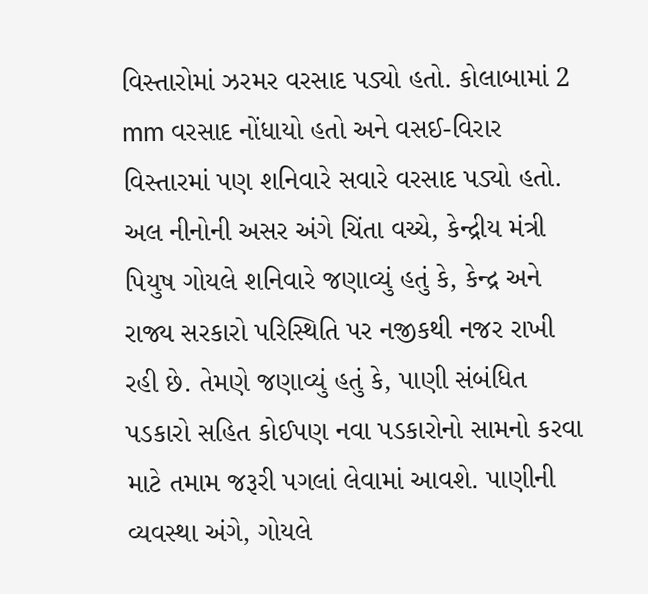વિસ્તારોમાં ઝરમર વરસાદ પડ્યો હતો. કોલાબામાં 2 mm વરસાદ નોંધાયો હતો અને વસઈ-વિરાર વિસ્તારમાં પણ શનિવારે સવારે વરસાદ પડ્યો હતો.
અલ નીનોની અસર અંગે ચિંતા વચ્ચે, કેન્દ્રીય મંત્રી પિયુષ ગોયલે શનિવારે જણાવ્યું હતું કે, કેન્દ્ર અને રાજ્ય સરકારો પરિસ્થિતિ પર નજીકથી નજર રાખી રહી છે. તેમણે જણાવ્યું હતું કે, પાણી સંબંધિત પડકારો સહિત કોઈપણ નવા પડકારોનો સામનો કરવા માટે તમામ જરૂરી પગલાં લેવામાં આવશે. પાણીની વ્યવસ્થા અંગે, ગોયલે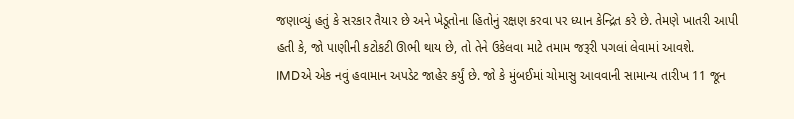જણાવ્યું હતું કે સરકાર તૈયાર છે અને ખેડૂતોના હિતોનું રક્ષણ કરવા પર ધ્યાન કેન્દ્રિત કરે છે. તેમણે ખાતરી આપી હતી કે, જો પાણીની કટોકટી ઊભી થાય છે, તો તેને ઉકેલવા માટે તમામ જરૂરી પગલાં લેવામાં આવશે.
IMDએ એક નવું હવામાન અપડેટ જાહેર કર્યું છે. જો કે મુંબઈમાં ચોમાસુ આવવાની સામાન્ય તારીખ 11 જૂન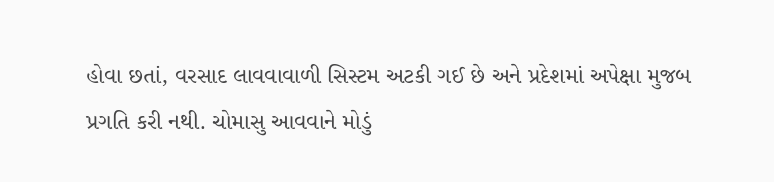હોવા છતાં, વરસાદ લાવવાવાળી સિસ્ટમ અટકી ગઈ છે અને પ્રદેશમાં અપેક્ષા મુજબ પ્રગતિ કરી નથી. ચોમાસુ આવવાને મોડું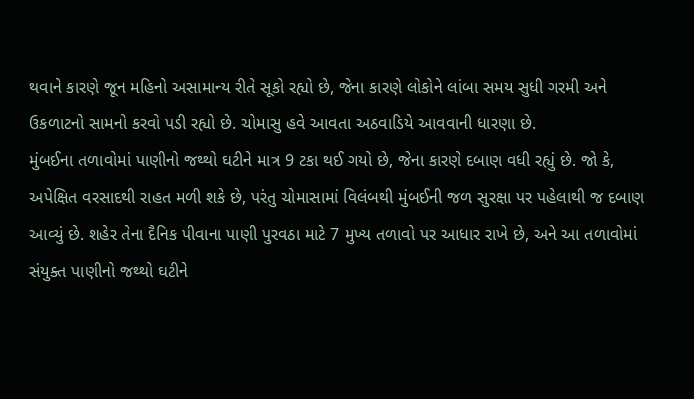થવાને કારણે જૂન મહિનો અસામાન્ય રીતે સૂકો રહ્યો છે, જેના કારણે લોકોને લાંબા સમય સુધી ગરમી અને ઉકળાટનો સામનો કરવો પડી રહ્યો છે. ચોમાસુ હવે આવતા અઠવાડિયે આવવાની ધારણા છે.
મુંબઈના તળાવોમાં પાણીનો જથ્થો ઘટીને માત્ર 9 ટકા થઈ ગયો છે, જેના કારણે દબાણ વધી રહ્યું છે. જો કે, અપેક્ષિત વરસાદથી રાહત મળી શકે છે, પરંતુ ચોમાસામાં વિલંબથી મુંબઈની જળ સુરક્ષા પર પહેલાથી જ દબાણ આવ્યું છે. શહેર તેના દૈનિક પીવાના પાણી પુરવઠા માટે 7 મુખ્ય તળાવો પર આધાર રાખે છે, અને આ તળાવોમાં સંયુક્ત પાણીનો જથ્થો ઘટીને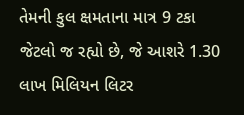તેમની કુલ ક્ષમતાના માત્ર 9 ટકા જેટલો જ રહ્યો છે, જે આશરે 1.30 લાખ મિલિયન લિટર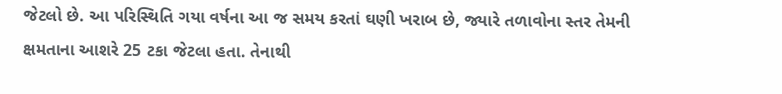જેટલો છે. આ પરિસ્થિતિ ગયા વર્ષના આ જ સમય કરતાં ઘણી ખરાબ છે, જ્યારે તળાવોના સ્તર તેમની ક્ષમતાના આશરે 25 ટકા જેટલા હતા. તેનાથી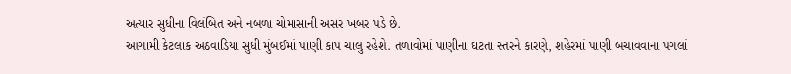અત્યાર સુધીના વિલંબિત અને નબળા ચોમાસાની અસર ખબર પડે છે.
આગામી કેટલાક અઠવાડિયા સુધી મુંબઈમાં પાણી કાપ ચાલુ રહેશે. તળાવોમાં પાણીના ઘટતા સ્તરને કારણે, શહેરમાં પાણી બચાવવાના પગલાં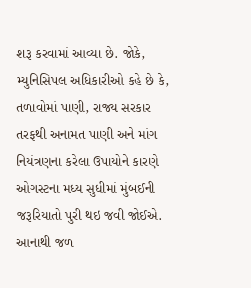શરૂ કરવામાં આવ્યા છે. જોકે, મ્યુનિસિપલ અધિકારીઓ કહે છે કે, તળાવોમાં પાણી, રાજ્ય સરકાર તરફથી અનામત પાણી અને માંગ નિયંત્રણના કરેલા ઉપાયોને કારણે ઓગસ્ટના મધ્ય સુધીમાં મુંબઈની જરૂરિયાતો પુરી થઇ જવી જોઈએ. આનાથી જળ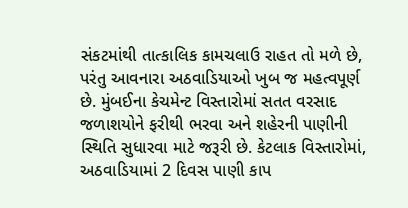સંકટમાંથી તાત્કાલિક કામચલાઉ રાહત તો મળે છે, પરંતુ આવનારા અઠવાડિયાઓ ખુબ જ મહત્વપૂર્ણ છે. મુંબઈના કેચમેન્ટ વિસ્તારોમાં સતત વરસાદ જળાશયોને ફરીથી ભરવા અને શહેરની પાણીની સ્થિતિ સુધારવા માટે જરૂરી છે. કેટલાક વિસ્તારોમાં, અઠવાડિયામાં 2 દિવસ પાણી કાપ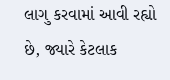લાગુ કરવામાં આવી રહ્યો છે, જ્યારે કેટલાક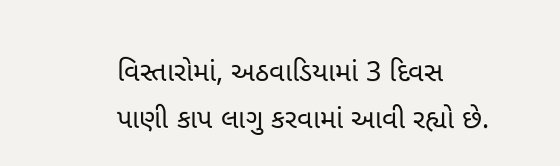વિસ્તારોમાં, અઠવાડિયામાં 3 દિવસ પાણી કાપ લાગુ કરવામાં આવી રહ્યો છે.